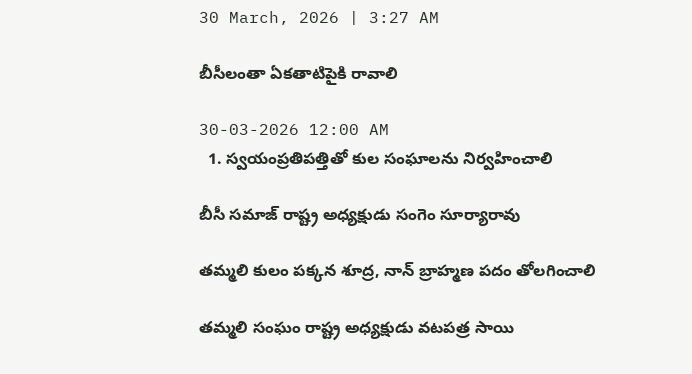30 March, 2026 | 3:27 AM

బీసీలంతా ఏకతాటిపైకి రావాలి

30-03-2026 12:00 AM
  1. స్వయంప్రతిపత్తితో కుల సంఘాలను నిర్వహించాలి

బీసీ సమాజ్ రాష్ట్ర అధ్యక్షుడు సంగెం సూర్యారావు

తమ్మలి కులం పక్కన శూద్ర, నాన్ బ్రాహ్మణ పదం తోలగించాలి

తమ్మలి సంఘం రాష్ట్ర అధ్యక్షుడు వటపత్ర సాయి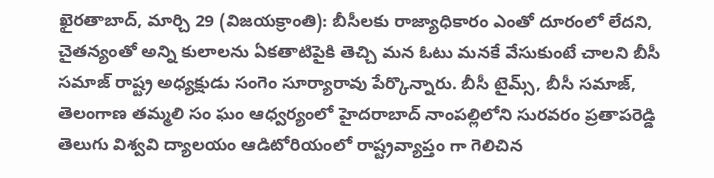ఖైరతాబాద్, మార్చి 29 (విజయక్రాంతి): బీసీలకు రాజ్యాధికారం ఎంతో దూరంలో లేదని, చైతన్యంతో అన్ని కులాలను ఏకతాటిపైకి తెచ్చి మన ఓటు మనకే వేసుకుంటే చాలని బీసీ సమాజ్ రాష్ట్ర అధ్యక్షుడు సంగెం సూర్యారావు పేర్కొన్నారు. బీసీ టైమ్స్, బీసీ సమాజ్, తెలంగాణ తమ్మలి సం ఘం ఆధ్వర్యంలో హైదరాబాద్ నాంపల్లిలోని సురవరం ప్రతాపరెడ్డి తెలుగు విశ్వవి ద్యాలయం ఆడిటోరియంలో రాష్ట్రవ్యాప్తం గా గెలిచిన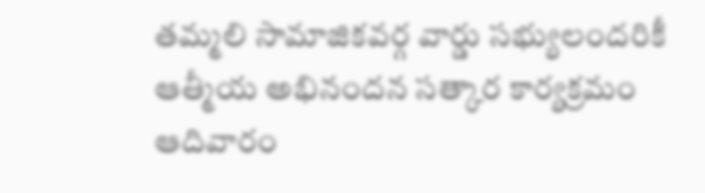తమ్మలి సామాజికవర్గ వార్డు సభ్యులందరికీ ఆత్మీయ అభినందన సత్కార కార్యక్రమం ఆదివారం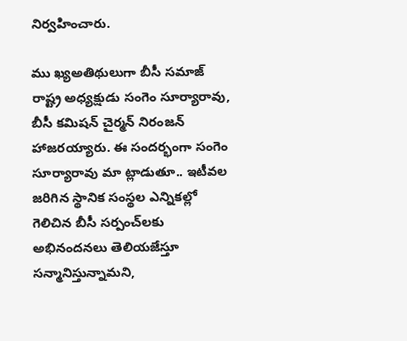నిర్వహించారు.

ము ఖ్యఅతిథులుగా బీసీ సమాజ్ రాష్ట్ర అధ్యక్షుడు సంగెం సూర్యారావు, బీసీ కమిషన్ చైర్మన్ నిరంజన్ హాజరయ్యారు. ఈ సందర్భంగా సంగెం సూర్యారావు మా ట్లాడుతూ.. ఇటీవల జరిగిన స్థానిక సంస్థల ఎన్నికల్లో గెలిచిన బీసీ సర్పంచ్‌లకు అభినందనలు తెలియజేస్తూ సన్మానిస్తున్నామని,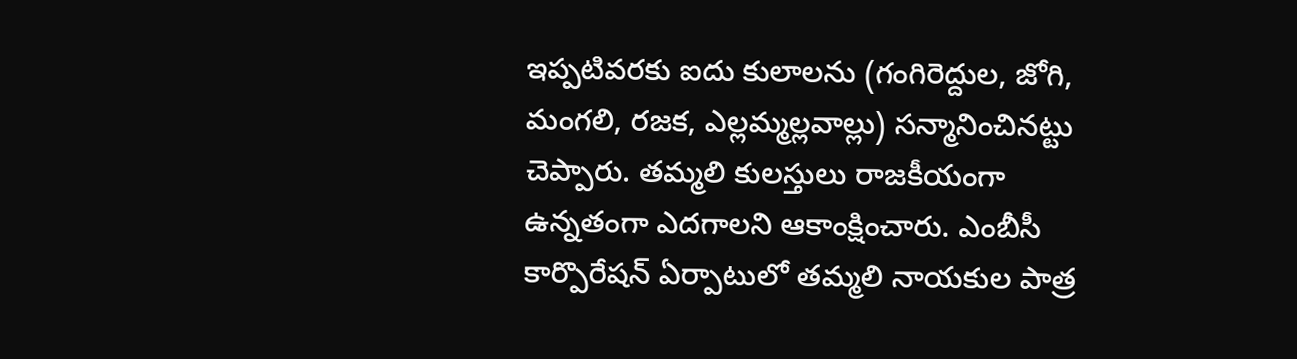ఇప్పటివరకు ఐదు కులాలను (గంగిరెద్దుల, జోగి, మంగలి, రజక, ఎల్లమ్మల్లవాల్లు) సన్మానించినట్టు చెప్పారు. తమ్మలి కులస్తులు రాజకీయంగా ఉన్నతంగా ఎదగాలని ఆకాంక్షించారు. ఎంబీసీ కార్పొరేషన్ ఏర్పాటులో తమ్మలి నాయకుల పాత్ర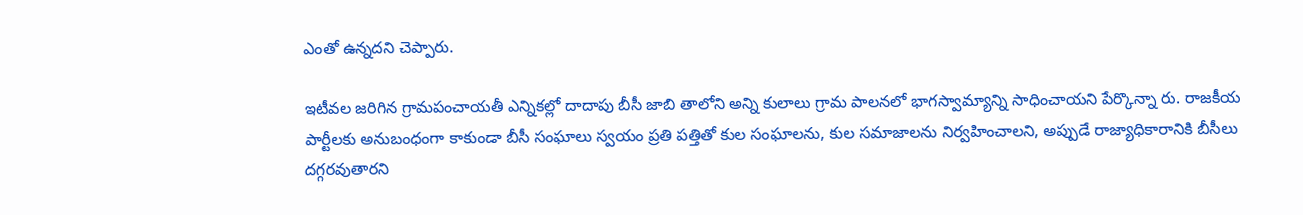ఎంతో ఉన్నదని చెప్పారు.

ఇటీవల జరిగిన గ్రామపంచాయతీ ఎన్నికల్లో దాదాపు బీసీ జాబి తాలోని అన్ని కులాలు గ్రామ పాలనలో భాగస్వామ్యాన్ని సాధించాయని పేర్కొన్నా రు. రాజకీయ పార్టీలకు అనుబంధంగా కాకుండా బీసీ సంఘాలు స్వయం ప్రతి పత్తితో కుల సంఘాలను, కుల సమాజాలను నిర్వహించాలని, అప్పుడే రాజ్యాధికారానికి బీసీలు దగ్గరవుతారని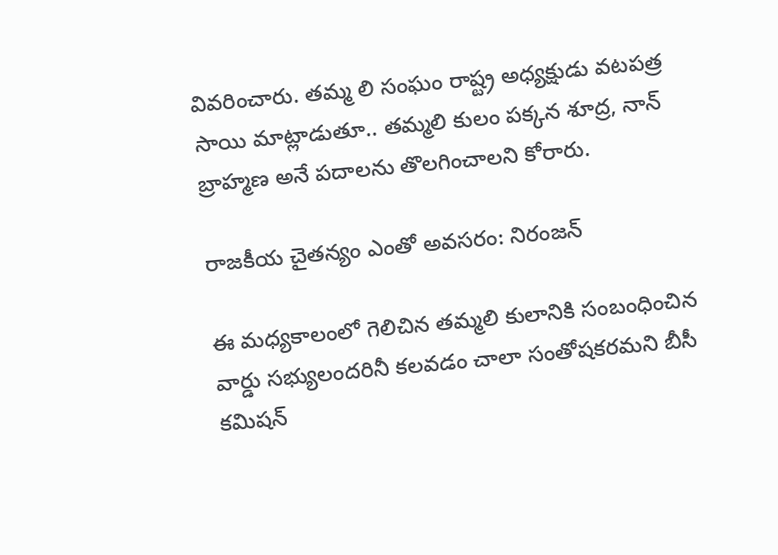వివరించారు. తమ్మ లి సంఘం రాష్ట్ర అధ్యక్షుడు వటపత్ర సాయి మాట్లాడుతూ.. తమ్మలి కులం పక్కన శూద్ర, నాన్ బ్రాహ్మణ అనే పదాలను తొలగించాలని కోరారు.

రాజకీయ చైతన్యం ఎంతో అవసరం: నిరంజన్

ఈ మధ్యకాలంలో గెలిచిన తమ్మలి కులానికి సంబంధించిన వార్డు సభ్యులందరినీ కలవడం చాలా సంతోషకరమని బీసీ కమిషన్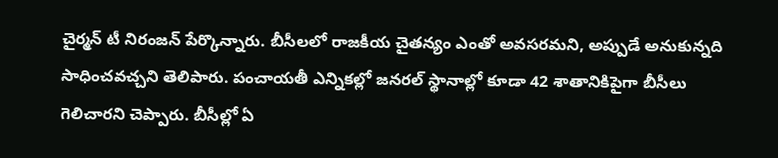చైర్మన్ టీ నిరంజన్ పేర్కొన్నారు. బీసీలలో రాజకీయ చైతన్యం ఎంతో అవసరమని, అప్పుడే అనుకున్నది సాధించవచ్చని తెలిపారు. పంచాయతీ ఎన్నికల్లో జనరల్ స్థానాల్లో కూడా 42 శాతానికిపైగా బీసీలు గెలిచారని చెప్పారు. బీసీల్లో ఏ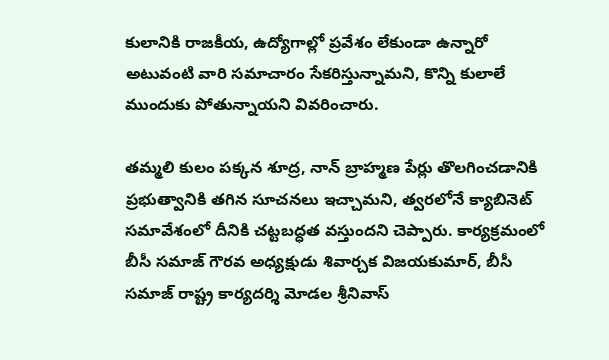కులానికి రాజకీయ, ఉద్యోగాల్లో ప్రవేశం లేకుండా ఉన్నారో అటువంటి వారి సమాచారం సేకరిస్తున్నామని, కొన్ని కులాలే ముందుకు పోతున్నాయని వివరించారు.

తమ్మలి కులం పక్కన శూద్ర, నాన్ బ్రాహ్మణ పేర్లు తొలగించడానికి ప్రభుత్వానికి తగిన సూచనలు ఇచ్చామని, త్వరలోనే క్యాబినెట్ సమావేశంలో దీనికి చట్టబద్ధత వస్తుందని చెప్పారు. కార్యక్రమంలో బీసీ సమాజ్ గౌరవ అధ్యక్షుడు శివార్చక విజయకుమార్, బీసీ సమాజ్ రాష్ట్ర కార్యదర్శి మోడల శ్రీనివాస్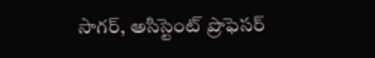సాగర్, అసిస్టెంట్ ప్రొఫెసర్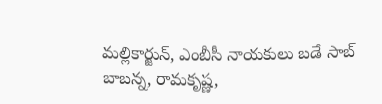మల్లికార్జున్, ఎంబీసీ నాయకులు బడే సాబ్ బాబన్న, రామకృష్ణ,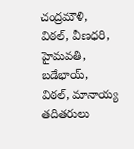చంద్రమౌళి, విఠల్, వీణధరి, హైమవతి, బడేభాయ్, విఠల్, మానాయ్య తదితరులు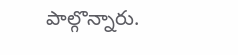పాల్గొన్నారు.